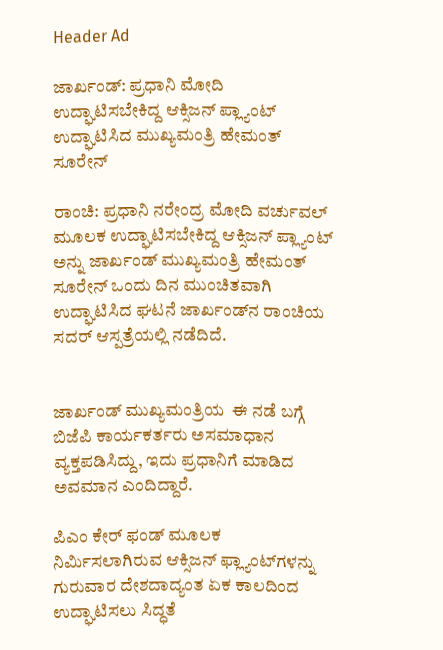Header Ad

ಜಾರ್ಖಂಡ್: ಪ್ರಧಾನಿ ಮೋದಿ ಉದ್ಘಾಟಿಸಬೇಕಿದ್ದ ಆಕ್ಸಿಜನ್ ಪ್ಲ್ಯಾಂಟ್ ಉದ್ಘಾಟಿಸಿದ ಮುಖ್ಯಮಂತ್ರಿ ಹೇಮಂತ್ ಸೂರೇನ್

ರಾಂಚಿ: ಪ್ರಧಾನಿ ನರೇಂದ್ರ ಮೋದಿ ವರ್ಚುವಲ್ ಮೂಲಕ ಉದ್ಘಾಟಿಸಬೇಕಿದ್ದ ಆಕ್ಸಿಜನ್ ಪ್ಲ್ಯಾಂಟ್ ಅನ್ನು ಜಾರ್ಖಂಡ್ ಮುಖ್ಯಮಂತ್ರಿ ಹೇಮಂತ್ ಸೂರೇನ್ ಒಂದು ದಿನ ಮುಂಚಿತವಾಗಿ ಉದ್ಘಾಟಿಸಿದ ಘಟನೆ ಜಾರ್ಖಂಡ್‌ನ ರಾಂಚಿಯ ಸದರ್ ಆಸ್ಪತ್ರೆಯಲ್ಲಿ ನಡೆದಿದೆ.


ಜಾರ್ಖಂಡ್ ಮುಖ್ಯಮಂತ್ರಿಯ  ಈ ನಡೆ ಬಗ್ಗೆ ಬಿಜೆಪಿ ಕಾರ್ಯಕರ್ತರು ಅಸಮಾಧಾನ ವ್ಯಕ್ತಪಡಿಸಿದ್ದು, ಇದು ಪ್ರಧಾನಿಗೆ ಮಾಡಿದ ಅವಮಾನ ಎಂದಿದ್ದಾರೆ.

ಪಿಎಂ ಕೇರ್ ಫಂಡ್ ಮೂಲಕ ನಿರ್ಮಿಸಲಾಗಿರುವ ಆಕ್ಸಿಜನ್ ಫ್ಲ್ಯಾಂಟ್‌ಗಳನ್ನು ಗುರುವಾರ ದೇಶದಾದ್ಯಂತ ಏಕ ಕಾಲದಿಂದ ಉದ್ಘಾಟಿಸಲು ಸಿದ್ಧತೆ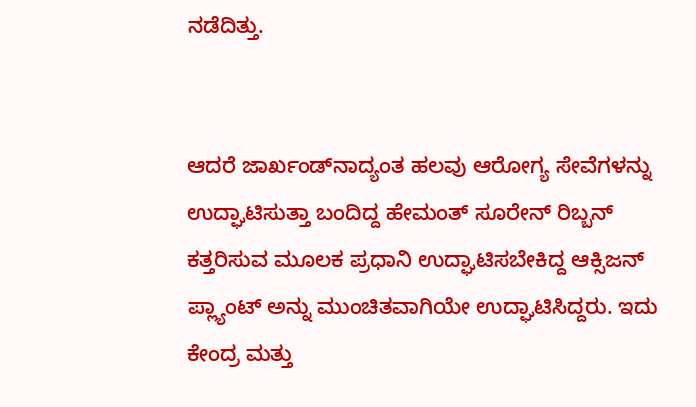ನಡೆದಿತ್ತು.


ಆದರೆ ಜಾರ್ಖಂಡ್‌ನಾದ್ಯಂತ ಹಲವು ಆರೋಗ್ಯ ಸೇವೆಗಳನ್ನು ಉದ್ಘಾಟಿಸುತ್ತಾ ಬಂದಿದ್ದ ಹೇಮಂತ್ ಸೂರೇನ್ ರಿಬ್ಬನ್ ಕತ್ತರಿಸುವ ಮೂಲಕ ಪ್ರಧಾನಿ ಉದ್ಘಾಟಿಸಬೇಕಿದ್ದ ಆಕ್ಸಿಜನ್ ಪ್ಲ್ಯಾಂಟ್ ಅನ್ನು ಮುಂಚಿತವಾಗಿಯೇ ಉದ್ಘಾಟಿಸಿದ್ದರು. ಇದು ಕೇಂದ್ರ ಮತ್ತು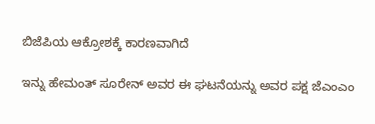ಬಿಜೆಪಿಯ ಆಕ್ರೋಶಕ್ಕೆ ಕಾರಣವಾಗಿದೆ

ಇನ್ನು ಹೇಮಂತ್ ಸೂರೇನ್ ಅವರ ಈ ಘಟನೆಯನ್ನು ಅವರ ಪಕ್ಷ ಜೆಎಂಎಂ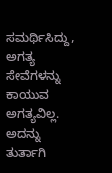ಸಮರ್ಥಿಸಿದ್ದು, ಅಗತ್ಯ ಸೇವೆಗಳನ್ನು ಕಾಯುವ ಅಗತ್ಯವಿಲ್ಲ. ಅದನ್ನು ತುರ್ತಾಗಿ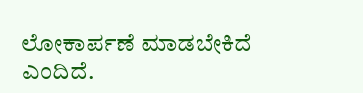ಲೋಕಾರ್ಪಣೆ ಮಾಡಬೇಕಿದೆ ಎಂದಿದೆ.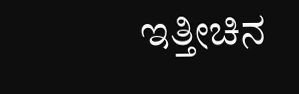ಇತ್ತೀಚಿನ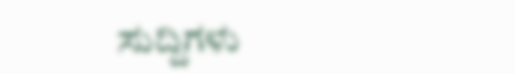ಸುದ್ದಿಗಳು